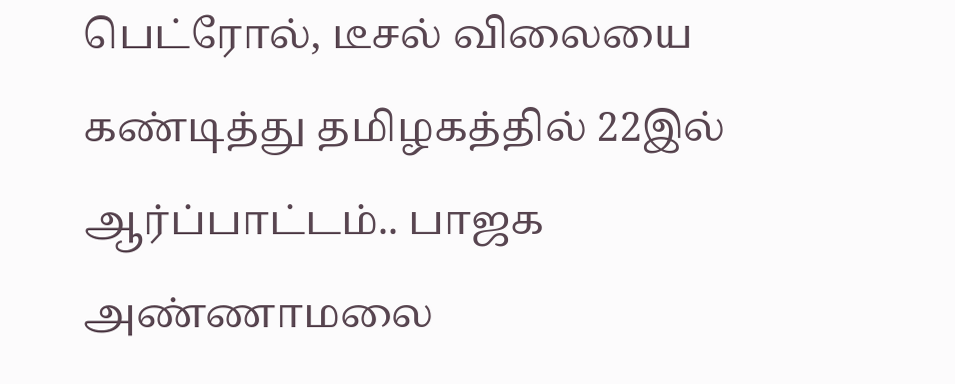பெட்ரோல், டீசல் விலையை கண்டித்து தமிழகத்தில் 22இல் ஆர்ப்பாட்டம்.. பாஜக அண்ணாமலை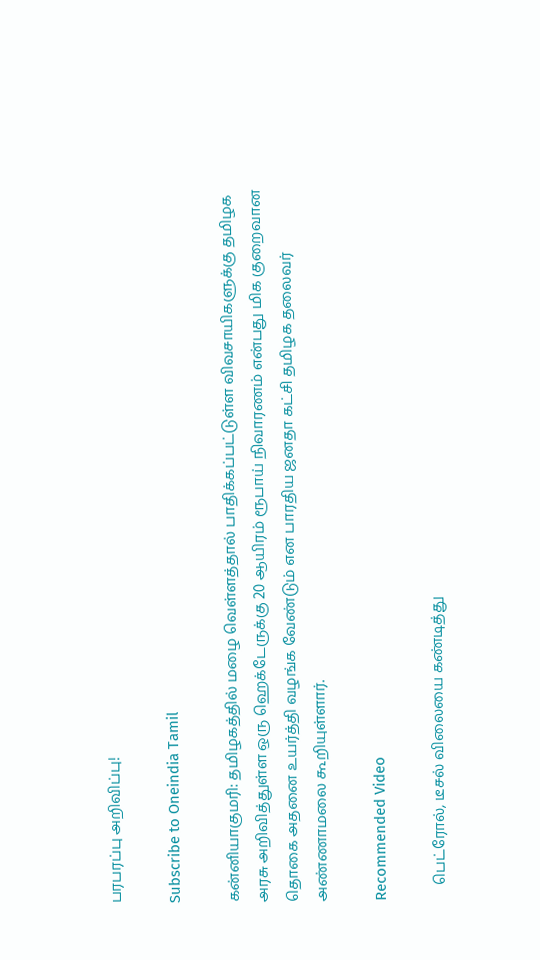பரபரப்பு அறிவிப்பு!

Subscribe to Oneindia Tamil

கன்னியாகுமரி: தமிழகத்தில் மழை வெள்ளத்தால் பாதிக்கப்பட்டுள்ள விவசாயிகளுக்கு தமிழக அரசு அறிவித்துள்ள ஒரு ஹெக்டேருக்கு 20 ஆயிரம் ரூபாய் நிவாரணம் என்பது மிக குறைவான தொகை அதனை உயர்த்தி வழங்க வேண்டும் என பாரதிய ஜனதா கட்சி தமிழக தலைவர் அண்ணாமலை கூறியுள்ளார்.

Recommended Video

    பெட்ரோல், டீசல் விலையை கண்டித்து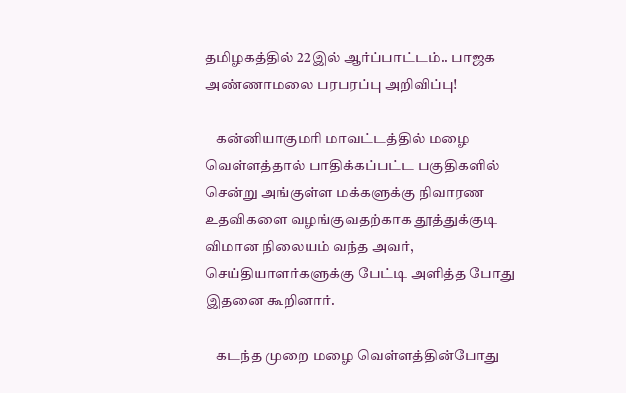தமிழகத்தில் 22இல் ஆர்ப்பாட்டம்.. பாஜக அண்ணாமலை பரபரப்பு அறிவிப்பு!

    கன்னியாகுமரி மாவட்டத்தில் மழை வெள்ளத்தால் பாதிக்கப்பட்ட பகுதிகளில் சென்று அங்குள்ள மக்களுக்கு நிவாரண உதவிகளை வழங்குவதற்காக தூத்துக்குடி விமான நிலையம் வந்த அவர், செய்தியாளர்களுக்கு பேட்டி அளித்த போது இதனை கூறினார்.

    கடந்த முறை மழை வெள்ளத்தின்போது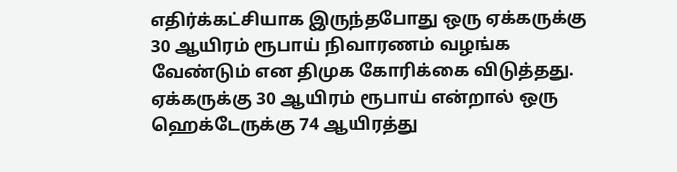எதிர்க்கட்சியாக இருந்தபோது ஒரு ஏக்கருக்கு 30 ஆயிரம் ரூபாய் நிவாரணம் வழங்க வேண்டும் என திமுக கோரிக்கை விடுத்தது. ஏக்கருக்கு 30 ஆயிரம் ரூபாய் என்றால் ஒரு ஹெக்டேருக்கு 74 ஆயிரத்து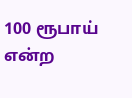100 ரூபாய் என்ற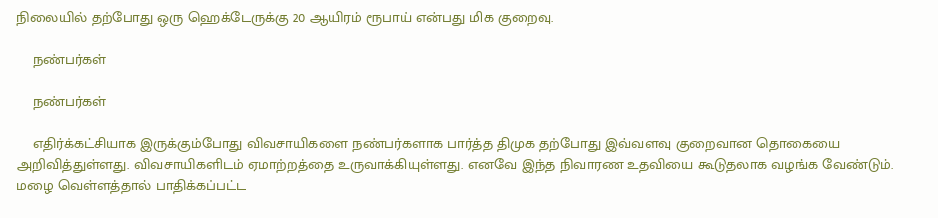நிலையில் தற்போது ஒரு ஹெக்டேருக்கு 20 ஆயிரம் ரூபாய் என்பது மிக குறைவு.

    நண்பர்கள்

    நண்பர்கள்

    எதிர்க்கட்சியாக இருக்கும்போது விவசாயிகளை நண்பர்களாக பார்த்த திமுக தற்போது இவ்வளவு குறைவான தொகையை அறிவித்துள்ளது. விவசாயிகளிடம் ஏமாற்றத்தை உருவாக்கியுள்ளது. எனவே இந்த நிவாரண உதவியை கூடுதலாக வழங்க வேண்டும். மழை வெள்ளத்தால் பாதிக்கப்பட்ட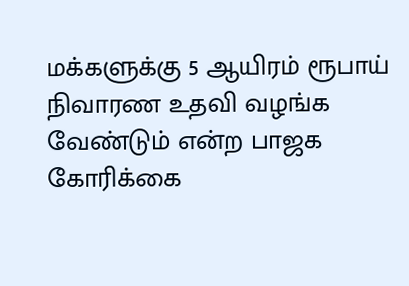மக்களுக்கு 5 ஆயிரம் ரூபாய் நிவாரண உதவி வழங்க வேண்டும் என்ற பாஜக கோரிக்கை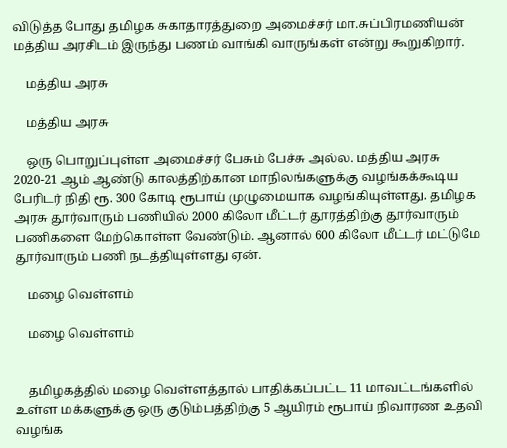விடுத்த போது தமிழக சுகாதாரத்துறை அமைச்சர் மா.சுப்பிரமணியன் மத்திய அரசிடம் இருந்து பணம் வாங்கி வாருங்கள் என்று கூறுகிறார்.

    மத்திய அரசு

    மத்திய அரசு

    ஒரு பொறுப்புள்ள அமைச்சர் பேசும் பேச்சு அல்ல. மத்திய அரசு 2020-21 ஆம் ஆண்டு காலத்திற்கான மாநிலங்களுக்கு வழங்கக்கூடிய பேரிடர் நிதி ரூ. 300 கோடி ரூபாய் முழுமையாக வழங்கியுள்ளது. தமிழக அரசு தூர்வாரும் பணியில் 2000 கிலோ மீட்டர் தூரத்திற்கு தூர்வாரும் பணிகளை மேற்கொள்ள வேண்டும். ஆனால் 600 கிலோ மீட்டர் மட்டுமே தூர்வாரும் பணி நடத்தியுள்ளது ஏன்.

    மழை வெள்ளம்

    மழை வெள்ளம்


    தமிழகத்தில் மழை வெள்ளத்தால் பாதிக்கப்பட்ட 11 மாவட்டங்களில் உள்ள மக்களுக்கு ஒரு குடும்பத்திற்கு 5 ஆயிரம் ரூபாய் நிவாரண உதவி வழங்க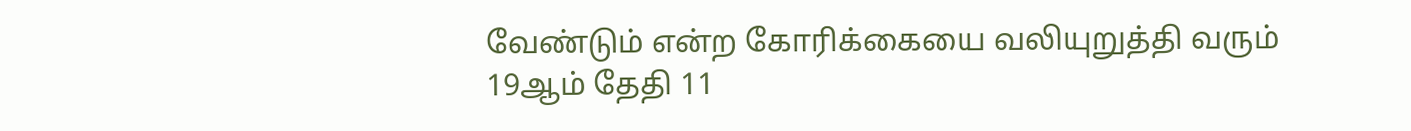வேண்டும் என்ற கோரிக்கையை வலியுறுத்தி வரும் 19ஆம் தேதி 11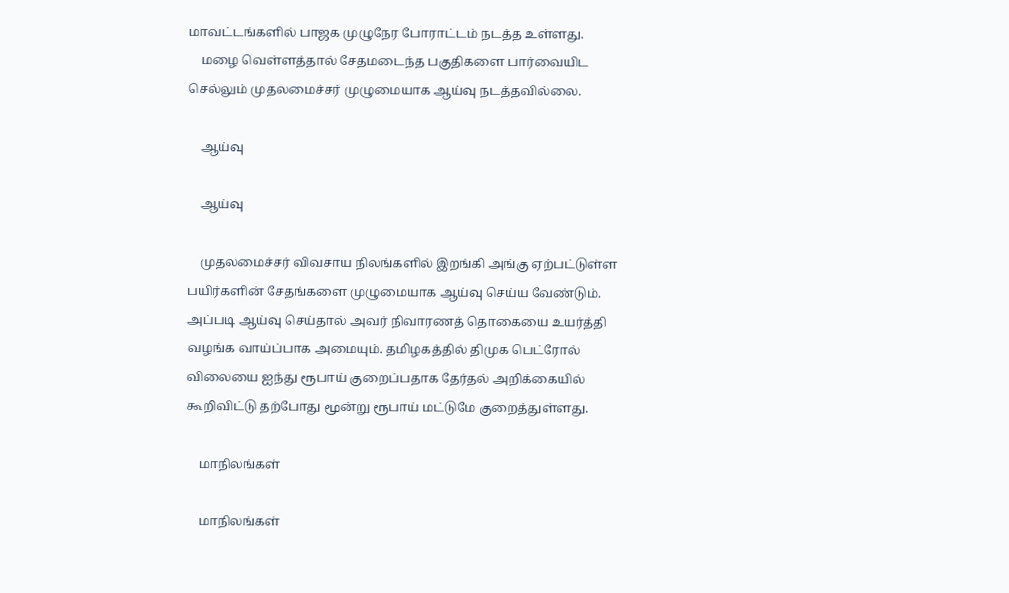மாவட்டங்களில் பாஜக முழுநேர போராட்டம் நடத்த உள்ளது.
    மழை வெள்ளத்தால் சேதமடைந்த பகுதிகளை பார்வையிட செல்லும் முதலமைச்சர் முழுமையாக ஆய்வு நடத்தவில்லை.

    ஆய்வு

    ஆய்வு

    முதலமைச்சர் விவசாய நிலங்களில் இறங்கி அங்கு ஏற்பட்டுள்ள பயிர்களின் சேதங்களை முழுமையாக ஆய்வு செய்ய வேண்டும். அப்படி ஆய்வு செய்தால் அவர் நிவாரணத் தொகையை உயர்த்தி வழங்க வாய்ப்பாக அமையும். தமிழகத்தில் திமுக பெட்ரோல் விலையை ஐந்து ரூபாய் குறைப்பதாக தேர்தல் அறிக்கையில் கூறிவிட்டு தற்போது மூன்று ரூபாய் மட்டுமே குறைத்துள்ளது.

    மாநிலங்கள்

    மாநிலங்கள்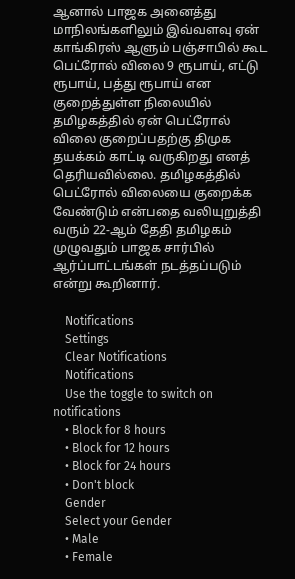ஆனால் பாஜக அனைத்து மாநிலங்களிலும் இவ்வளவு ஏன் காங்கிரஸ் ஆளும் பஞ்சாபில் கூட பெட்ரோல் விலை 9 ரூபாய், எட்டு ரூபாய், பத்து ரூபாய் என குறைத்துள்ள நிலையில் தமிழகத்தில் ஏன் பெட்ரோல் விலை குறைப்பதற்கு திமுக தயக்கம் காட்டி வருகிறது எனத் தெரியவில்லை. தமிழகத்தில் பெட்ரோல் விலையை குறைக்க வேண்டும் என்பதை வலியுறுத்தி வரும் 22-ஆம் தேதி தமிழகம் முழுவதும் பாஜக சார்பில் ஆர்ப்பாட்டங்கள் நடத்தப்படும் என்று கூறினார்.

    Notifications
    Settings
    Clear Notifications
    Notifications
    Use the toggle to switch on notifications
    • Block for 8 hours
    • Block for 12 hours
    • Block for 24 hours
    • Don't block
    Gender
    Select your Gender
    • Male
    • Female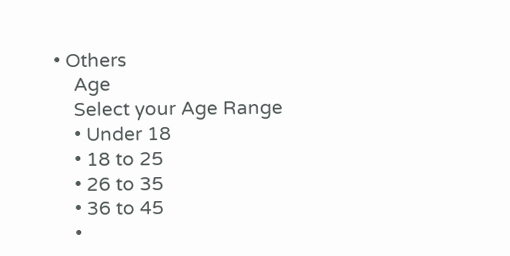• Others
    Age
    Select your Age Range
    • Under 18
    • 18 to 25
    • 26 to 35
    • 36 to 45
    •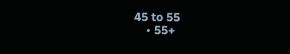45 to 55
    • 55+